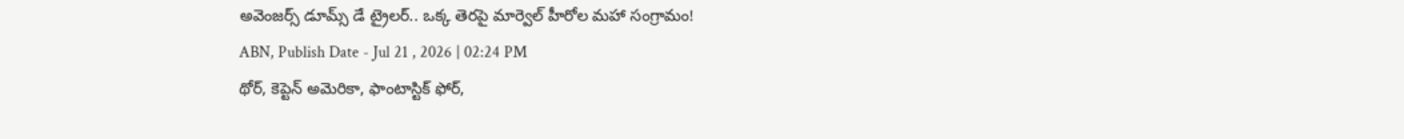అవెంజర్స్ డూమ్స్ డే ట్రైలర్.. ఒక్క తెరపై మార్వెల్ హీరోల మహా సంగ్రామం!
ABN, Publish Date - Jul 21 , 2026 | 02:24 PM
థోర్, కెప్టెన్ అమెరికా, ఫాంటాస్టిక్ ఫోర్,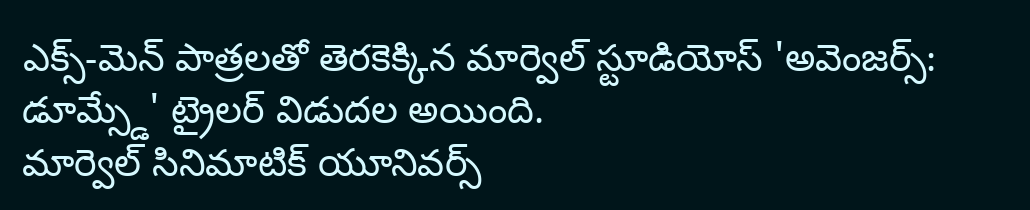ఎక్స్-మెన్ పాత్రలతో తెరకెక్కిన మార్వెల్ స్టూడియోస్ 'అవెంజర్స్: డూమ్స్డే' ట్రైలర్ విడుదల అయింది.
మార్వెల్ సినిమాటిక్ యూనివర్స్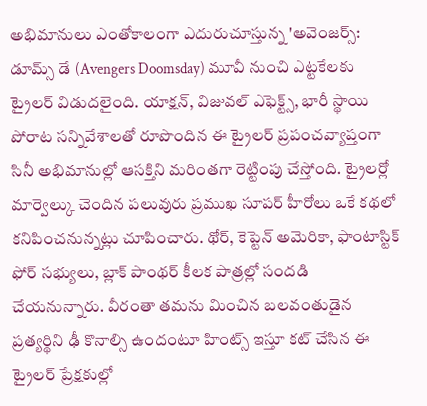అభిమానులు ఎంతోకాలంగా ఎదురుచూస్తున్న 'అవెంజర్స్: డూమ్స్ డే (Avengers Doomsday) మూవీ నుంచి ఎట్టకేలకు ట్రైలర్ విడుదలైంది. యాక్షన్, విజువల్ ఎఫెక్ట్స్, భారీ స్థాయి పోరాట సన్నివేశాలతో రూపొందిన ఈ ట్రైలర్ ప్రపంచవ్యాప్తంగా సినీ అభిమానుల్లో ఆసక్తిని మరింతగా రెట్టింపు చేస్తోంది. ట్రైలర్లో మార్వెల్కు చెందిన పలువురు ప్రముఖ సూపర్ హీరోలు ఒకే కథలో కనిపించనున్నట్లు చూపించారు. థోర్, కెప్టెన్ అమెరికా, ఫాంటాస్టిక్ ఫోర్ సభ్యులు, బ్లాక్ పాంథర్ కీలక పాత్రల్లో సందడి చేయనున్నారు. వీరంతా తమను మించిన బలవంతుడైన ప్రత్యర్థిని ఢీ కొనాల్సి ఉందంటూ హింట్స్ ఇస్తూ కట్ చేసిన ఈ ట్రైలర్ ప్రేక్షకుల్లో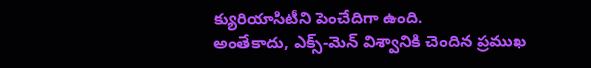క్యురియాసిటీని పెంచేదిగా ఉంది.
అంతేకాదు, ఎక్స్-మెన్ విశ్వానికి చెందిన ప్రముఖ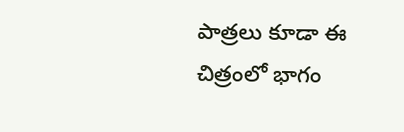పాత్రలు కూడా ఈ చిత్రంలో భాగం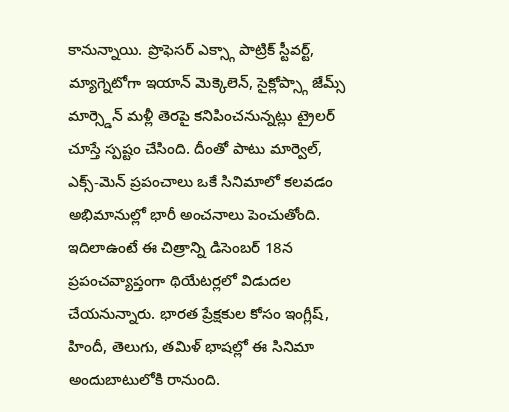కానున్నాయి. ప్రొఫెసర్ ఎక్స్గా పాట్రిక్ స్టీవర్ట్, మ్యాగ్నెటోగా ఇయాన్ మెక్కెలెన్, సైక్లోప్స్గా జేమ్స్ మార్స్డెన్ మళ్లీ తెరపై కనిపించనున్నట్లు ట్రైలర్ చూస్తే స్పష్టం చేసింది. దీంతో పాటు మార్వెల్, ఎక్స్-మెన్ ప్రపంచాలు ఒకే సినిమాలో కలవడం అభిమానుల్లో భారీ అంచనాలు పెంచుతోంది.
ఇదిలాఉంటే ఈ చిత్రాన్ని డిసెంబర్ 18న ప్రపంచవ్యాప్తంగా థియేటర్లలో విడుదల చేయనున్నారు. భారత ప్రేక్షకుల కోసం ఇంగ్లీష్, హిందీ, తెలుగు, తమిళ్ భాషల్లో ఈ సినిమా అందుబాటులోకి రానుంది.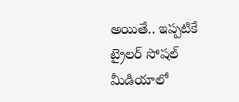అయితే.. ఇప్పటికే ట్రైలర్ సోషల్ మీడియాలో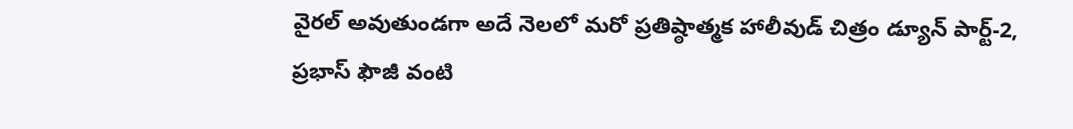వైరల్ అవుతుండగా అదే నెలలో మరో ప్రతిష్ఠాత్మక హాలీవుడ్ చిత్రం డ్యూన్ పార్ట్-2, ప్రభాస్ ఫౌజీ వంటి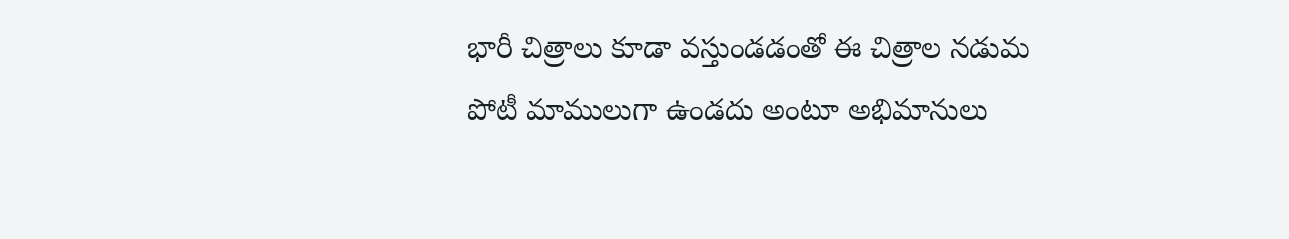భారీ చిత్రాలు కూడా వస్తుండడంతో ఈ చిత్రాల నడుమ పోటీ మాములుగా ఉండదు అంటూ అభిమానులు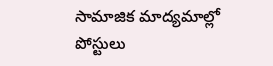సామాజిక మాద్యమాల్లో పోస్టులు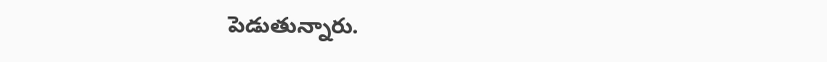పెడుతున్నారు.